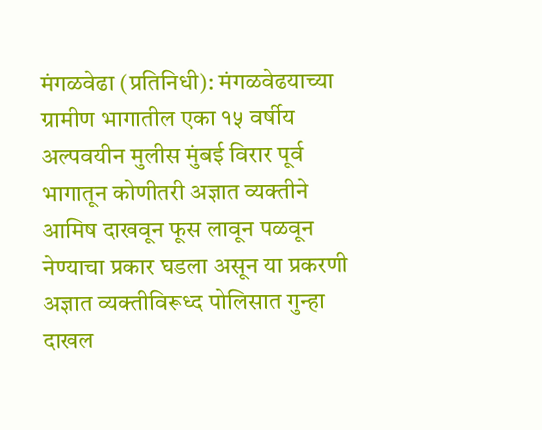मंगळवेढा (प्रतिनिधी): मंगळवेढयाच्या ग्रामीण भागातील एका १५ वर्षीय अल्पवयीन मुलीस मुंबई विरार पूर्व भागातून कोणीतरी अज्ञात व्यक्तीने आमिष दाखवून फूस लावून पळवून नेण्याचा प्रकार घडला असून या प्रकरणी अज्ञात व्यक्तीविरूध्द पोलिसात गुन्हा दाखल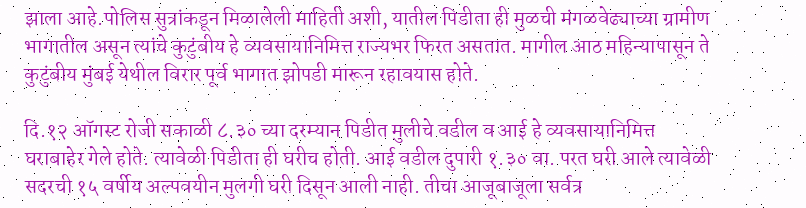झाला आहे.पोलिस सुत्रांकडून मिळालेली माहिती अशी, यातील पिडीता ही मुळची मंगळवेढ्याच्या ग्रामीण भागातील असून त्यांचे कुटुंबीय हे व्यवसायानिमित्त राज्यभर फिरत असतात. मागील आठ महिन्यापासून ते कुटुंबीय मुंबई येथील विरार पूर्व भागात झोपडी मारून रहावयास होते.

दि.१२ ऑगस्ट रोजी सकाळी ८.३० च्या दरम्यान पिडीत मुलीचे वडील व आई हे व्यवसायानिमित्त घराबाहेर गेले होते. त्यावेळी पिडीता ही घरीच होती. आई वडील दुपारी १.३० वा. परत घरी आले त्यावेळी सदरची १५ वर्षीय अल्पवयीन मुलगी घरी दिसून आली नाही. तीचा आजूबाजूला सर्वत्र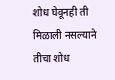शोध घेवूनही ती मिळाली नसल्याने तीचा शोध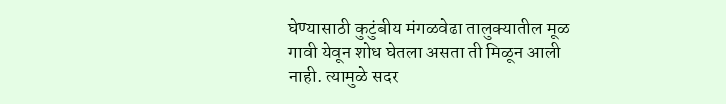घेण्यासाठी कुटुंबीय मंगळवेढा तालुक्यातील मूळ गावी येवून शोध घेतला असता ती मिळून आली नाही. त्यामुळे सदर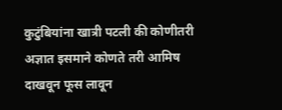कुटुंबियांना खात्री पटली की कोणीतरी अज्ञात इसमाने कोणते तरी आमिष दाखवून फूस लावून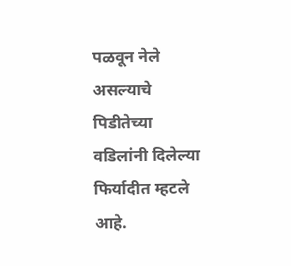पळवून नेले असल्याचे पिडीतेच्या वडिलांनी दिलेल्या फिर्यादीत म्हटले आहे.